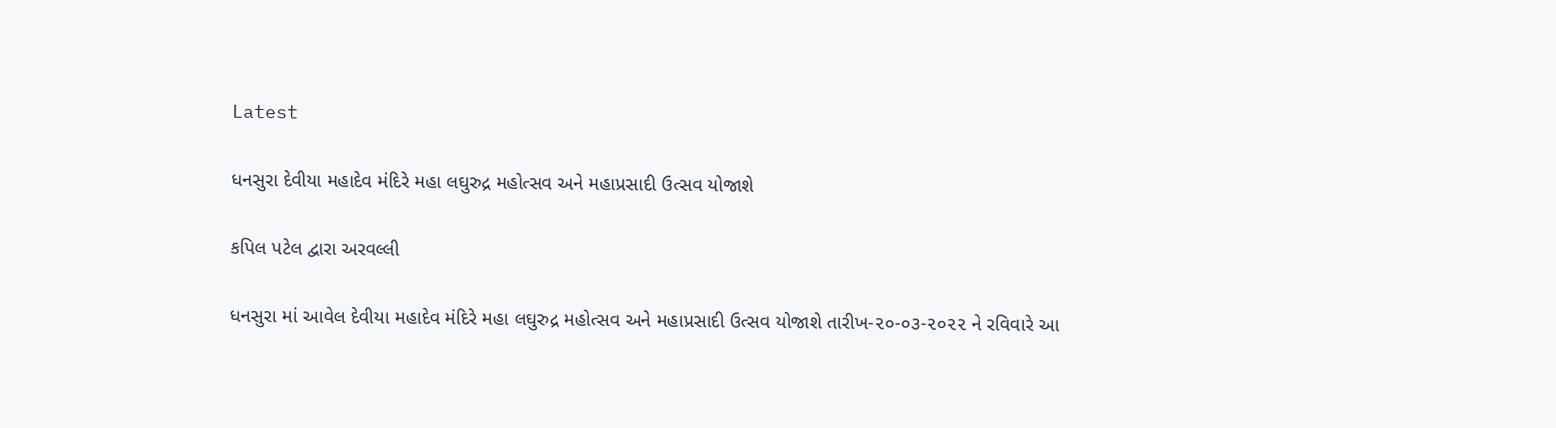Latest

ધનસુરા દેવીયા મહાદેવ મંદિરે મહા લઘુરુદ્ર મહોત્સવ અને મહાપ્રસાદી ઉત્સવ યોજાશે

કપિલ પટેલ દ્વારા અરવલ્લી

ધનસુરા માં આવેલ દેવીયા મહાદેવ મંદિરે મહા લઘુરુદ્ર મહોત્સવ અને મહાપ્રસાદી ઉત્સવ યોજાશે તારીખ-૨૦-૦૩-૨૦૨૨ ને રવિવારે આ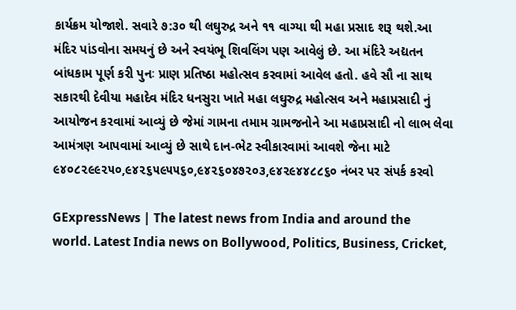કાર્યક્રમ યોજાશે. સવારે ૭:૩૦ થી લઘુરુદ્ર અને ૧૧ વાગ્યા થી મહા પ્રસાદ શરૂ થશે.આ મંદિર પાંડવોના સમયનું છે અને સ્વયંભૂ શિવલિંગ પણ આવેલું છે. આ મંદિરે અદ્યતન બાંધકામ પૂર્ણ કરી પુનઃ પ્રાણ પ્રતિષ્ઠા મહોત્સવ કરવામાં આવેલ હતો. હવે સૌ ના સાથ સકારથી દેવીયા મહાદેવ મંદિર ધનસુરા ખાતે મહા લઘુરુદ્ર મહોત્સવ અને મહાપ્રસાદી નું આયોજન કરવામાં આવ્યું છે જેમાં ગામના તમામ ગ્રામજનોને આ મહાપ્રસાદી નો લાભ લેવા આમંત્રણ આપવામાં આવ્યું છે સાથે દાન-ભેટ સ્વીકારવામાં આવશે જેના માટે ૯૪૦૮૨૯૯૨૫૦,૯૪૨૬૫૯૫૫૬૦,૯૪૨૬૦૪૭૨૦૩,૯૪૨૯૪૪૮૮૬૦ નંબર પર સંપર્ક કરવો

GExpressNews | The latest news from India and around the world. Latest India news on Bollywood, Politics, Business, Cricket,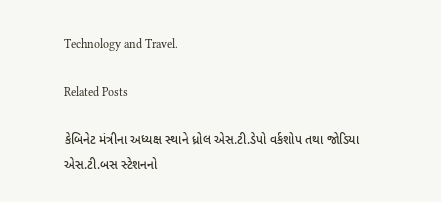Technology and Travel.

Related Posts

કેબિનેટ મંત્રીના અધ્યક્ષ સ્થાને ધ્રોલ એસ.ટી.ડેપો વર્કશોપ તથા જોડિયા એસ.ટી.બસ સ્ટેશનનો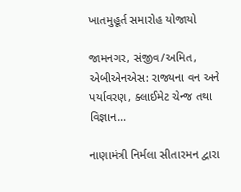ખાતમુહૂર્ત સમારોહ યોજાયો

જામનગર, સંજીવ/અમિત, એબીએનએસ: રાજ્યના વન અને પર્યાવરણ, ક્લાઈમેટ ચેન્જ તથા વિજ્ઞાન…

નાણામંત્રી નિર્મલા સીતારમન દ્વારા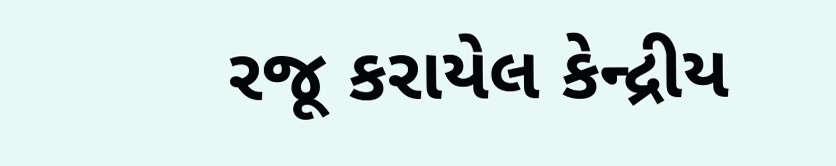રજૂ કરાયેલ કેન્દ્રીય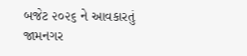બજેટ ૨૦૨૬ ને આવકારતું જામનગર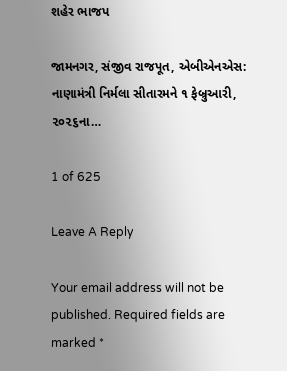શહેર ભાજપ

જામનગર, સંજીવ રાજપૂત, એબીએનએસ: નાણામંત્રી નિર્મલા સીતારમને ૧ ફેબ્રુઆરી, ૨૦૨૬ના…

1 of 625

Leave A Reply

Your email address will not be published. Required fields are marked *